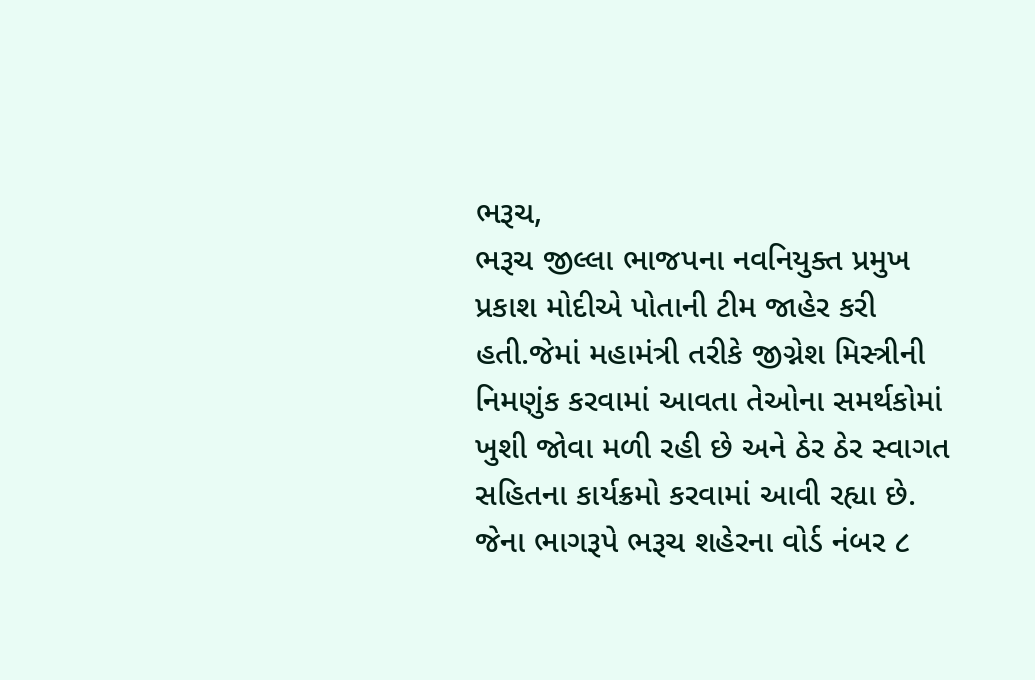ભરૂચ,
ભરૂચ જીલ્લા ભાજપના નવનિયુક્ત પ્રમુખ પ્રકાશ મોદીએ પોતાની ટીમ જાહેર કરી હતી.જેમાં મહામંત્રી તરીકે જીગ્નેશ મિસ્ત્રીની નિમણુંક કરવામાં આવતા તેઓના સમર્થકોમાં ખુશી જોવા મળી રહી છે અને ઠેર ઠેર સ્વાગત સહિતના કાર્યક્રમો કરવામાં આવી રહ્યા છે. જેના ભાગરૂપે ભરૂચ શહેરના વોર્ડ નંબર ૮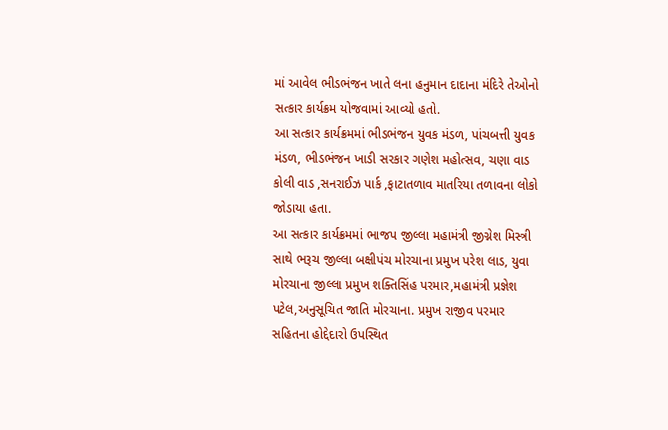માં આવેલ ભીડભંજન ખાતે લના હનુમાન દાદાના મંદિરે તેઓનો સત્કાર કાર્યક્રમ યોજવામાં આવ્યો હતો.
આ સત્કાર કાર્યક્રમમાં ભીડભંજન યુવક મંડળ, પાંચબત્તી યુવક મંડળ, ભીડભંજન ખાડી સરકાર ગણેશ મહોત્સવ, ચણા વાડ કોલી વાડ ,સનરાઈઝ પાર્ક ,ફાટાતળાવ માતરિયા તળાવના લોકો જોડાયા હતા.
આ સત્કાર કાર્યક્રમમાં ભાજપ જીલ્લા મહામંત્રી જીગ્નેશ મિસ્ત્રી સાથે ભરૂચ જીલ્લા બક્ષીપંચ મોરચાના પ્રમુખ પરેશ લાડ, યુવા મોરચાના જીલ્લા પ્રમુખ શક્તિસિંહ પરમાર,મહામંત્રી પ્રજ્ઞેશ પટેલ,અનુસૂચિત જાતિ મોરચાના. પ્રમુખ રાજીવ પરમાર સહિતના હોદ્દેદારો ઉપસ્થિત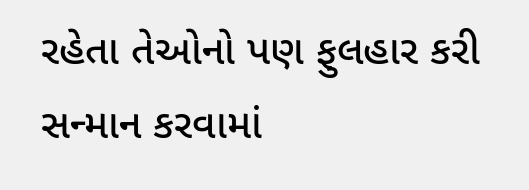રહેતા તેઓનો પણ ફુલહાર કરી સન્માન કરવામાં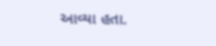આવ્યા હતા.